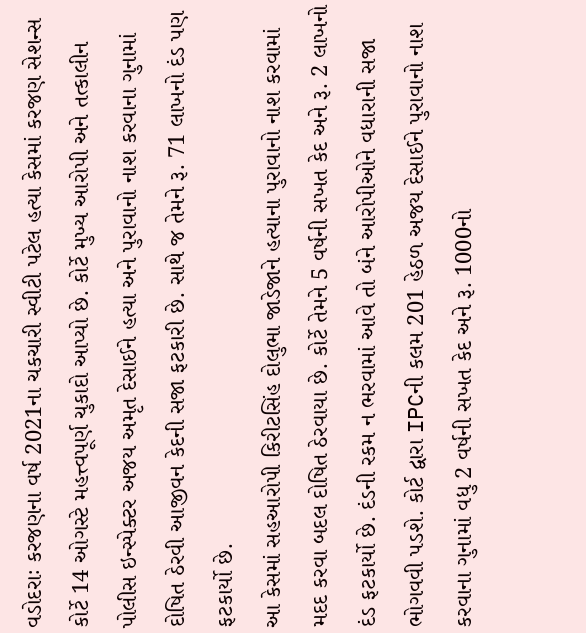વડોદરાઃ કરજણના વર્ષ 2021ના ચકચારી સ્વીટી પટેલ હત્યા કેસમાં કરજણ સેશન્સ કોર્ટે 14 ઓગસ્ટે મહત્ત્વપૂર્ણ ચુકાદો આપ્યો છે. કોર્ટે મુખ્ય આરોપી અને તત્કાલીન પોલીસ ઇન્સ્પેક્ટર અજય અમૃત દેસાઈને હત્યા અને પુરાવાનો નાશ કરવાના ગુનામાં દોષિત ઠેરવી આજીવન કેદની સજા ફટકારી છે. સાથે જ તેમને રૂ. 71 લાખનો દંડ પણ ફટકાર્યો છે.
આ કેસમાં સહઆરોપી કિરીટસિંહ દોલુભા જાડેજાને હત્યાના પુરાવાનો નાશ કરવામાં મદદ કરવા બદલ દોષિત ઠેરવાયા છે. કોર્ટે તેમને 5 વર્ષની સખત કેદ અને રૂ. 2 લાખનો દંડ ફટકાર્યો છે. દંડની રકમ ન ભરવામાં આવે તો બંને આરોપીઓને વધારાની સજા ભોગવવી પડશે. કોર્ટ દ્વારા IPCની કલમ 201 હેઠળ અજય દેસાઈને પુરાવાનો નાશ કરવાના ગુનામાં વધુ 2 વર્ષની સખત કેદ અને રૂ. 1000નો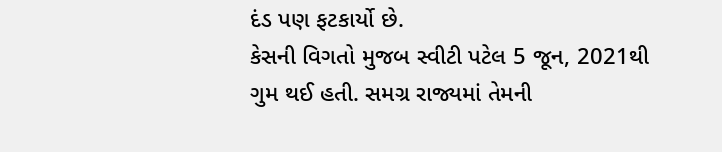દંડ પણ ફટકાર્યો છે.
કેસની વિગતો મુજબ સ્વીટી પટેલ 5 જૂન, 2021થી ગુમ થઈ હતી. સમગ્ર રાજ્યમાં તેમની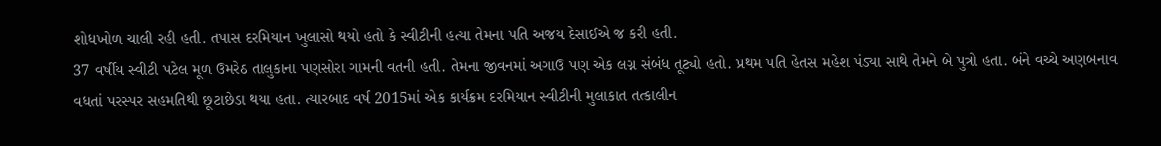શોધખોળ ચાલી રહી હતી. તપાસ દરમિયાન ખુલાસો થયો હતો કે સ્વીટીની હત્યા તેમના પતિ અજય દેસાઈએ જ કરી હતી.
37 વર્ષીય સ્વીટી પટેલ મૂળ ઉમરેઠ તાલુકાના પણસોરા ગામની વતની હતી. તેમના જીવનમાં અગાઉ પણ એક લગ્ન સંબંધ તૂટ્યો હતો. પ્રથમ પતિ હેતસ મહેશ પંડ્યા સાથે તેમને બે પુત્રો હતા. બંને વચ્ચે અણબનાવ વધતાં પરસ્પર સહમતિથી છૂટાછેડા થયા હતા. ત્યારબાદ વર્ષ 2015માં એક કાર્યક્રમ દરમિયાન સ્વીટીની મુલાકાત તત્કાલીન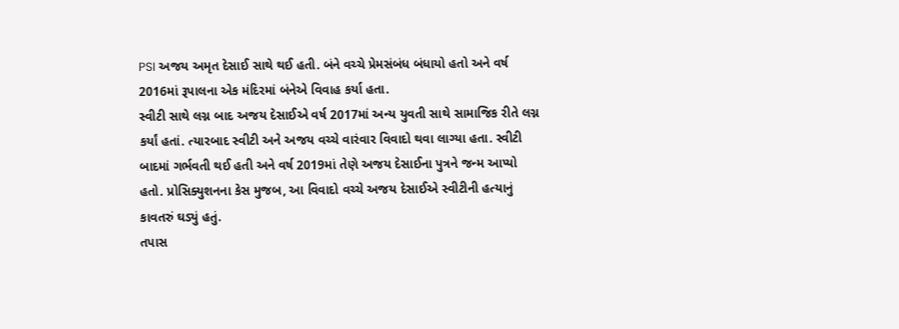PSI અજય અમૃત દેસાઈ સાથે થઈ હતી. બંને વચ્ચે પ્રેમસંબંધ બંધાયો હતો અને વર્ષ 2016માં રૂપાલના એક મંદિરમાં બંનેએ વિવાહ કર્યા હતા.
સ્વીટી સાથે લગ્ન બાદ અજય દેસાઈએ વર્ષ 2017માં અન્ય યુવતી સાથે સામાજિક રીતે લગ્ન કર્યાં હતાં. ત્યારબાદ સ્વીટી અને અજય વચ્ચે વારંવાર વિવાદો થવા લાગ્યા હતા. સ્વીટી બાદમાં ગર્ભવતી થઈ હતી અને વર્ષ 2019માં તેણે અજય દેસાઈના પુત્રને જન્મ આપ્યો હતો. પ્રોસિક્યુશનના કેસ મુજબ, આ વિવાદો વચ્ચે અજય દેસાઈએ સ્વીટીની હત્યાનું કાવતરું ઘડ્યું હતું.
તપાસ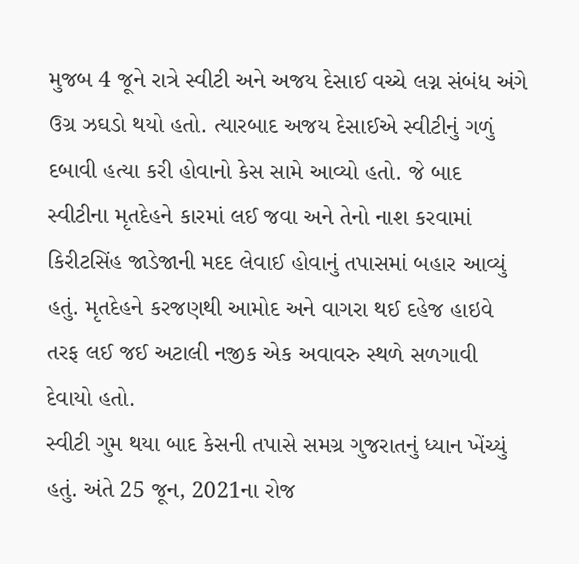મુજબ 4 જૂને રાત્રે સ્વીટી અને અજય દેસાઈ વચ્ચે લગ્ન સંબંધ અંગે ઉગ્ર ઝઘડો થયો હતો. ત્યારબાદ અજય દેસાઈએ સ્વીટીનું ગળું દબાવી હત્યા કરી હોવાનો કેસ સામે આવ્યો હતો. જે બાદ સ્વીટીના મૃતદેહને કારમાં લઈ જવા અને તેનો નાશ કરવામાં કિરીટસિંહ જાડેજાની મદદ લેવાઈ હોવાનું તપાસમાં બહાર આવ્યું હતું. મૃતદેહને કરજણથી આમોદ અને વાગરા થઈ દહેજ હાઇવે તરફ લઈ જઈ અટાલી નજીક એક અવાવરુ સ્થળે સળગાવી દેવાયો હતો.
સ્વીટી ગુમ થયા બાદ કેસની તપાસે સમગ્ર ગુજરાતનું ધ્યાન ખેંચ્યું હતું. અંતે 25 જૂન, 2021ના રોજ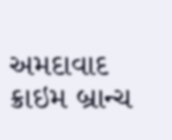અમદાવાદ ક્રાઇમ બ્રાન્ચ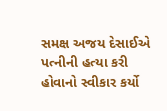સમક્ષ અજય દેસાઈએ પત્નીની હત્યા કરી હોવાનો સ્વીકાર કર્યો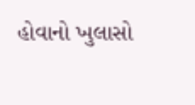હોવાનો ખુલાસો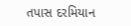તપાસ દરમિયાન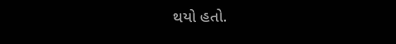થયો હતો.